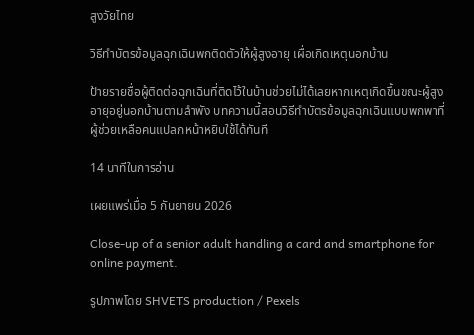สูงวัยไทย

วิธีทำบัตรข้อมูลฉุกเฉินพกติดตัวให้ผู้สูงอายุ เผื่อเกิดเหตุนอกบ้าน

ป้ายรายชื่อผู้ติดต่อฉุกเฉินที่ติดไว้ในบ้านช่วยไม่ได้เลยหากเหตุเกิดขึ้นขณะผู้สูงอายุอยู่นอกบ้านตามลำพัง บทความนี้สอนวิธีทำบัตรข้อมูลฉุกเฉินแบบพกพาที่ผู้ช่วยเหลือคนแปลกหน้าหยิบใช้ได้ทันที

14 นาทีในการอ่าน

เผยแพร่เมื่อ 5 กันยายน 2026

Close-up of a senior adult handling a card and smartphone for online payment.

รูปภาพโดย SHVETS production / Pexels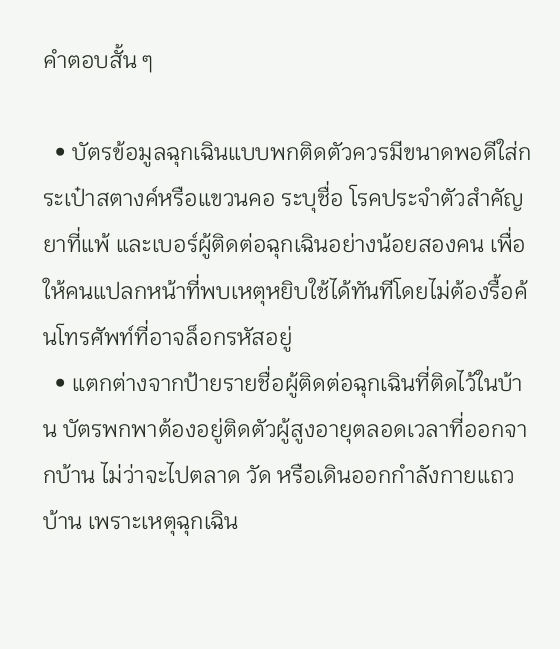คำตอบสั้น ๆ

  • บัตรข้อมูลฉุกเฉินแบบพกติดตัวควรมีขนาดพอดีใส่กระเป๋าสตางค์หรือแขวนคอ ระบุชื่อ โรคประจำตัวสำคัญ ยาที่แพ้ และเบอร์ผู้ติดต่อฉุกเฉินอย่างน้อยสองคน เพื่อให้คนแปลกหน้าที่พบเหตุหยิบใช้ได้ทันทีโดยไม่ต้องรื้อค้นโทรศัพท์ที่อาจล็อกรหัสอยู่
  • แตกต่างจากป้ายรายชื่อผู้ติดต่อฉุกเฉินที่ติดไว้ในบ้าน บัตรพกพาต้องอยู่ติดตัวผู้สูงอายุตลอดเวลาที่ออกจากบ้าน ไม่ว่าจะไปตลาด วัด หรือเดินออกกำลังกายแถวบ้าน เพราะเหตุฉุกเฉิน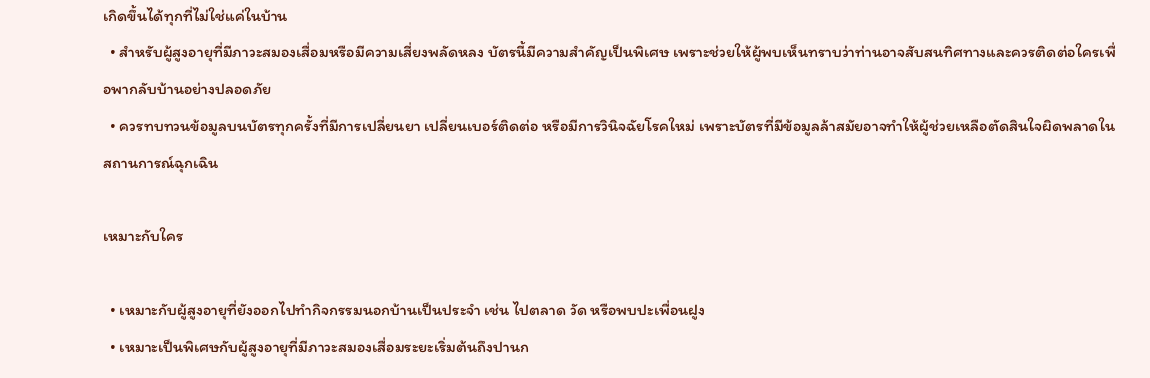เกิดขึ้นได้ทุกที่ไม่ใช่แค่ในบ้าน
  • สำหรับผู้สูงอายุที่มีภาวะสมองเสื่อมหรือมีความเสี่ยงพลัดหลง บัตรนี้มีความสำคัญเป็นพิเศษ เพราะช่วยให้ผู้พบเห็นทราบว่าท่านอาจสับสนทิศทางและควรติดต่อใครเพื่อพากลับบ้านอย่างปลอดภัย
  • ควรทบทวนข้อมูลบนบัตรทุกครั้งที่มีการเปลี่ยนยา เปลี่ยนเบอร์ติดต่อ หรือมีการวินิจฉัยโรคใหม่ เพราะบัตรที่มีข้อมูลล้าสมัยอาจทำให้ผู้ช่วยเหลือตัดสินใจผิดพลาดในสถานการณ์ฉุกเฉิน

เหมาะกับใคร

  • เหมาะกับผู้สูงอายุที่ยังออกไปทำกิจกรรมนอกบ้านเป็นประจำ เช่น ไปตลาด วัด หรือพบปะเพื่อนฝูง
  • เหมาะเป็นพิเศษกับผู้สูงอายุที่มีภาวะสมองเสื่อมระยะเริ่มต้นถึงปานก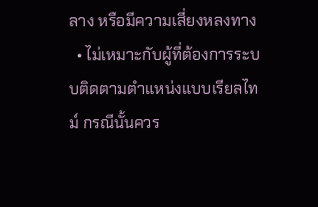ลาง หรือมีความเสี่ยงหลงทาง
  • ไม่เหมาะกับผู้ที่ต้องการระบบติดตามตำแหน่งแบบเรียลไทม์ กรณีนั้นควร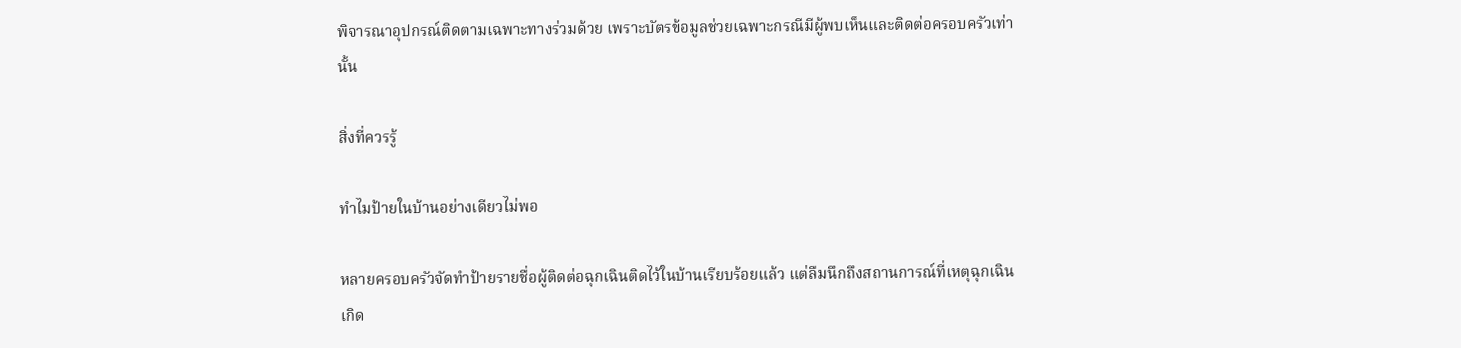พิจารณาอุปกรณ์ติดตามเฉพาะทางร่วมด้วย เพราะบัตรข้อมูลช่วยเฉพาะกรณีมีผู้พบเห็นและติดต่อครอบครัวเท่านั้น

สิ่งที่ควรรู้

ทำไมป้ายในบ้านอย่างเดียวไม่พอ

หลายครอบครัวจัดทำป้ายรายชื่อผู้ติดต่อฉุกเฉินติดไว้ในบ้านเรียบร้อยแล้ว แต่ลืมนึกถึงสถานการณ์ที่เหตุฉุกเฉินเกิด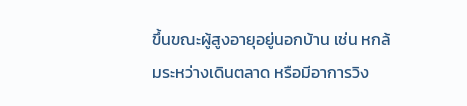ขึ้นขณะผู้สูงอายุอยู่นอกบ้าน เช่น หกล้มระหว่างเดินตลาด หรือมีอาการวิง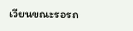เวียนขณะรอรถ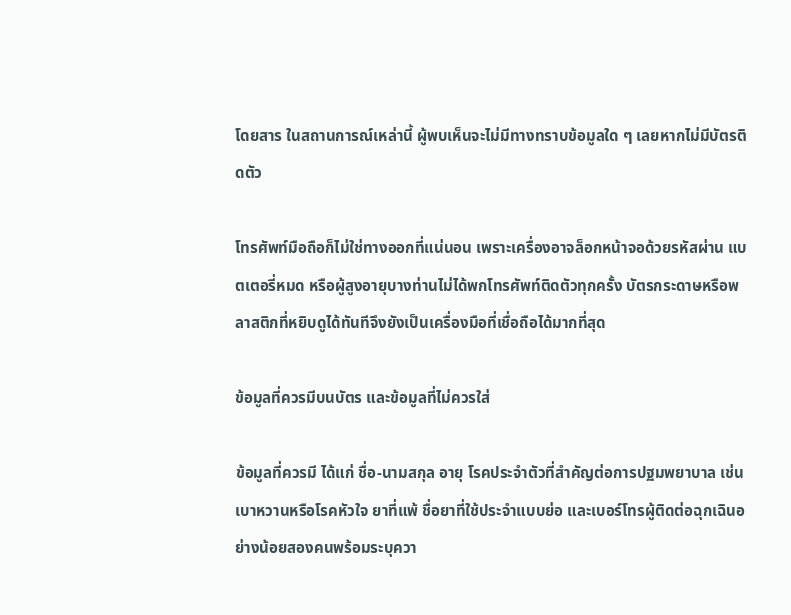โดยสาร ในสถานการณ์เหล่านี้ ผู้พบเห็นจะไม่มีทางทราบข้อมูลใด ๆ เลยหากไม่มีบัตรติดตัว

โทรศัพท์มือถือก็ไม่ใช่ทางออกที่แน่นอน เพราะเครื่องอาจล็อกหน้าจอด้วยรหัสผ่าน แบตเตอรี่หมด หรือผู้สูงอายุบางท่านไม่ได้พกโทรศัพท์ติดตัวทุกครั้ง บัตรกระดาษหรือพลาสติกที่หยิบดูได้ทันทีจึงยังเป็นเครื่องมือที่เชื่อถือได้มากที่สุด

ข้อมูลที่ควรมีบนบัตร และข้อมูลที่ไม่ควรใส่

ข้อมูลที่ควรมี ได้แก่ ชื่อ-นามสกุล อายุ โรคประจำตัวที่สำคัญต่อการปฐมพยาบาล เช่น เบาหวานหรือโรคหัวใจ ยาที่แพ้ ชื่อยาที่ใช้ประจำแบบย่อ และเบอร์โทรผู้ติดต่อฉุกเฉินอย่างน้อยสองคนพร้อมระบุควา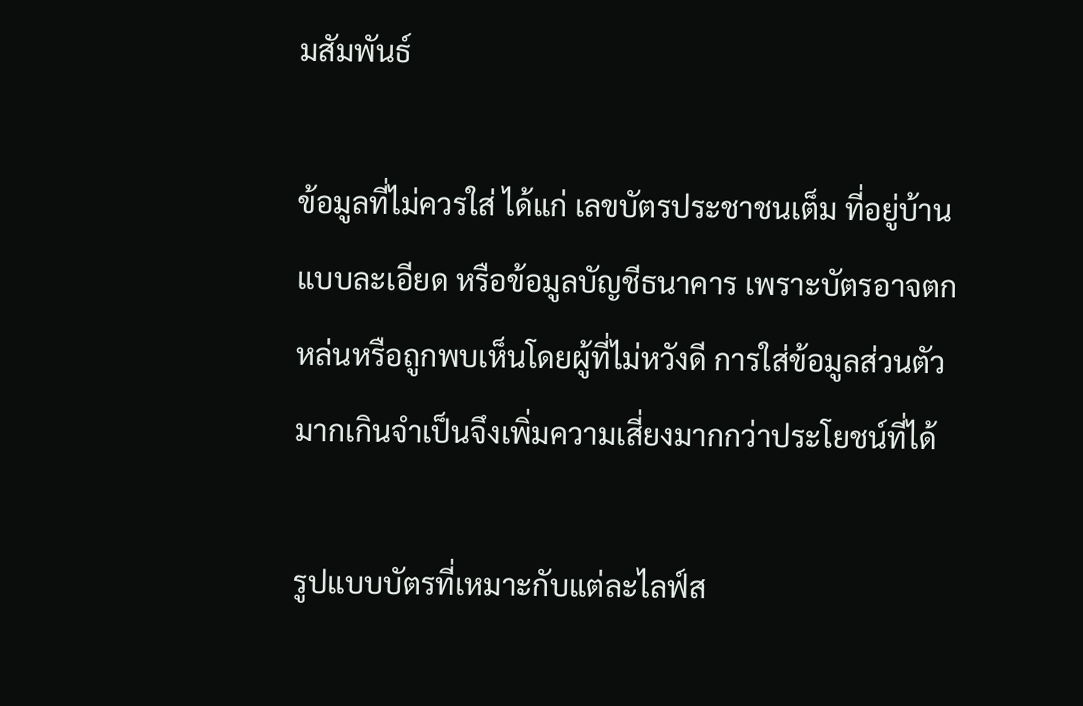มสัมพันธ์

ข้อมูลที่ไม่ควรใส่ ได้แก่ เลขบัตรประชาชนเต็ม ที่อยู่บ้านแบบละเอียด หรือข้อมูลบัญชีธนาคาร เพราะบัตรอาจตกหล่นหรือถูกพบเห็นโดยผู้ที่ไม่หวังดี การใส่ข้อมูลส่วนตัวมากเกินจำเป็นจึงเพิ่มความเสี่ยงมากกว่าประโยชน์ที่ได้

รูปแบบบัตรที่เหมาะกับแต่ละไลฟ์ส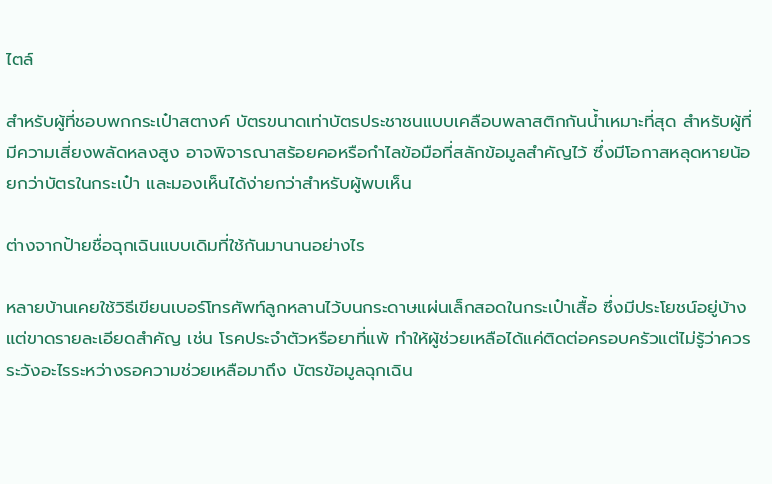ไตล์

สำหรับผู้ที่ชอบพกกระเป๋าสตางค์ บัตรขนาดเท่าบัตรประชาชนแบบเคลือบพลาสติกกันน้ำเหมาะที่สุด สำหรับผู้ที่มีความเสี่ยงพลัดหลงสูง อาจพิจารณาสร้อยคอหรือกำไลข้อมือที่สลักข้อมูลสำคัญไว้ ซึ่งมีโอกาสหลุดหายน้อยกว่าบัตรในกระเป๋า และมองเห็นได้ง่ายกว่าสำหรับผู้พบเห็น

ต่างจากป้ายชื่อฉุกเฉินแบบเดิมที่ใช้กันมานานอย่างไร

หลายบ้านเคยใช้วิธีเขียนเบอร์โทรศัพท์ลูกหลานไว้บนกระดาษแผ่นเล็กสอดในกระเป๋าเสื้อ ซึ่งมีประโยชน์อยู่บ้างแต่ขาดรายละเอียดสำคัญ เช่น โรคประจำตัวหรือยาที่แพ้ ทำให้ผู้ช่วยเหลือได้แค่ติดต่อครอบครัวแต่ไม่รู้ว่าควรระวังอะไรระหว่างรอความช่วยเหลือมาถึง บัตรข้อมูลฉุกเฉิน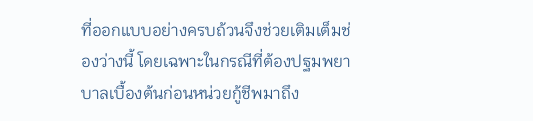ที่ออกแบบอย่างครบถ้วนจึงช่วยเติมเต็มช่องว่างนี้ โดยเฉพาะในกรณีที่ต้องปฐมพยาบาลเบื้องต้นก่อนหน่วยกู้ชีพมาถึง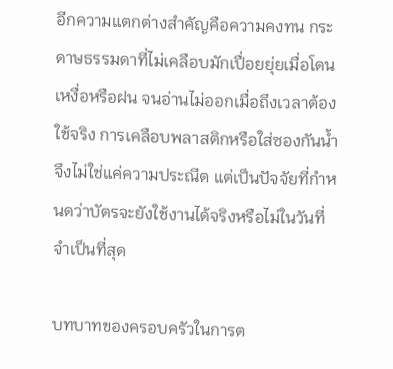อีกความแตกต่างสำคัญคือความคงทน กระดาษธรรมดาที่ไม่เคลือบมักเปื่อยยุ่ยเมื่อโดนเหงื่อหรือฝน จนอ่านไม่ออกเมื่อถึงเวลาต้องใช้จริง การเคลือบพลาสติกหรือใส่ซองกันน้ำจึงไม่ใช่แค่ความประณีต แต่เป็นปัจจัยที่กำหนดว่าบัตรจะยังใช้งานได้จริงหรือไม่ในวันที่จำเป็นที่สุด

บทบาทของครอบครัวในการต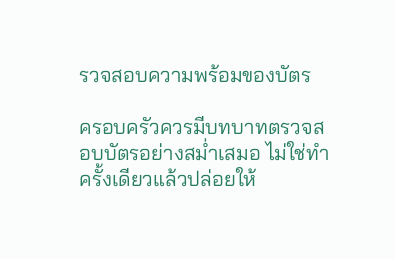รวจสอบความพร้อมของบัตร

ครอบครัวควรมีบทบาทตรวจสอบบัตรอย่างสม่ำเสมอ ไม่ใช่ทำครั้งเดียวแล้วปล่อยให้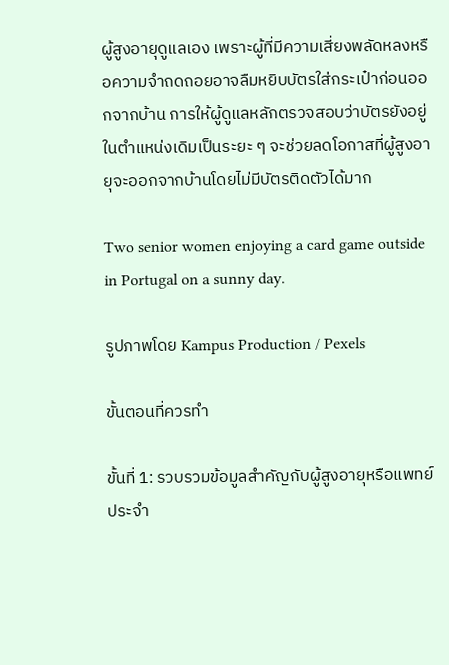ผู้สูงอายุดูแลเอง เพราะผู้ที่มีความเสี่ยงพลัดหลงหรือความจำถดถอยอาจลืมหยิบบัตรใส่กระเป๋าก่อนออกจากบ้าน การให้ผู้ดูแลหลักตรวจสอบว่าบัตรยังอยู่ในตำแหน่งเดิมเป็นระยะ ๆ จะช่วยลดโอกาสที่ผู้สูงอายุจะออกจากบ้านโดยไม่มีบัตรติดตัวได้มาก

Two senior women enjoying a card game outside in Portugal on a sunny day.

รูปภาพโดย Kampus Production / Pexels

ขั้นตอนที่ควรทำ

ขั้นที่ 1: รวบรวมข้อมูลสำคัญกับผู้สูงอายุหรือแพทย์ประจำ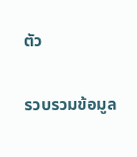ตัว

รวบรวมข้อมูล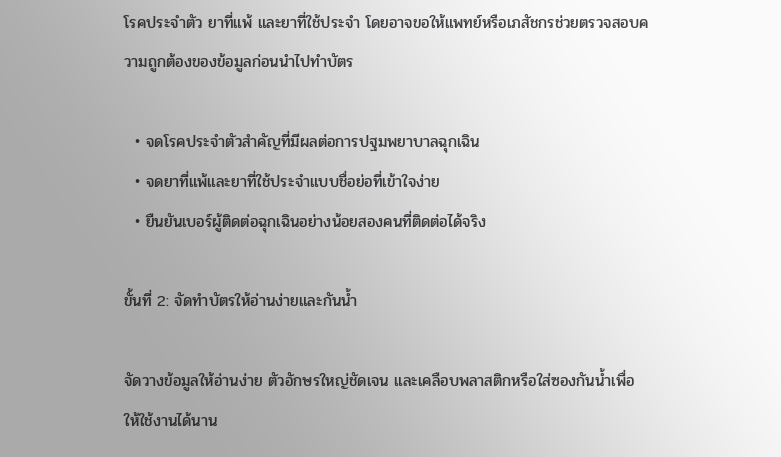โรคประจำตัว ยาที่แพ้ และยาที่ใช้ประจำ โดยอาจขอให้แพทย์หรือเภสัชกรช่วยตรวจสอบความถูกต้องของข้อมูลก่อนนำไปทำบัตร

  • จดโรคประจำตัวสำคัญที่มีผลต่อการปฐมพยาบาลฉุกเฉิน
  • จดยาที่แพ้และยาที่ใช้ประจำแบบชื่อย่อที่เข้าใจง่าย
  • ยืนยันเบอร์ผู้ติดต่อฉุกเฉินอย่างน้อยสองคนที่ติดต่อได้จริง

ขั้นที่ 2: จัดทำบัตรให้อ่านง่ายและกันน้ำ

จัดวางข้อมูลให้อ่านง่าย ตัวอักษรใหญ่ชัดเจน และเคลือบพลาสติกหรือใส่ซองกันน้ำเพื่อให้ใช้งานได้นาน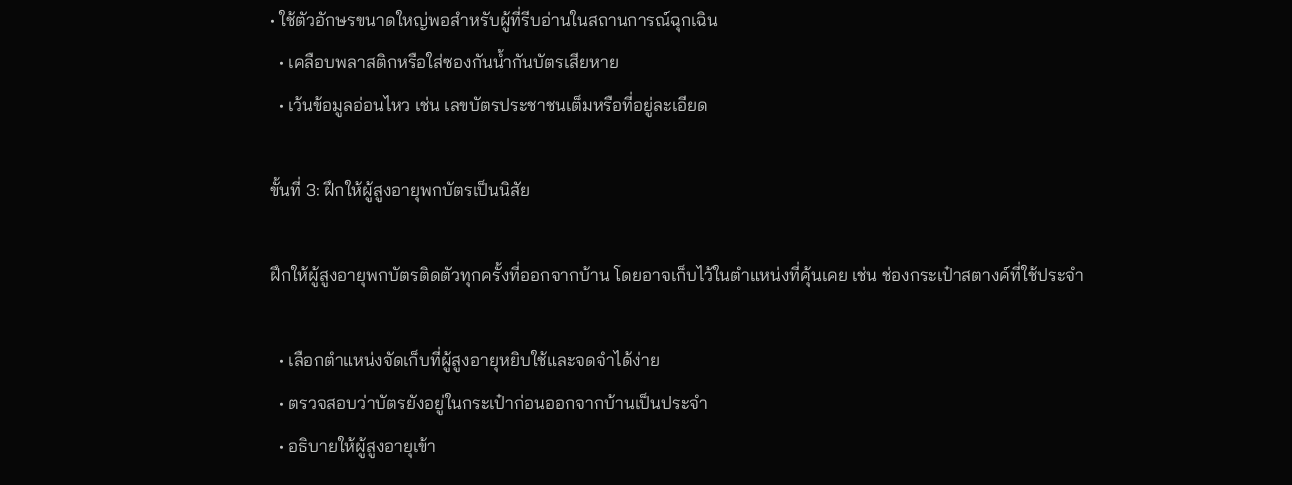• ใช้ตัวอักษรขนาดใหญ่พอสำหรับผู้ที่รีบอ่านในสถานการณ์ฉุกเฉิน
  • เคลือบพลาสติกหรือใส่ซองกันน้ำกันบัตรเสียหาย
  • เว้นข้อมูลอ่อนไหว เช่น เลขบัตรประชาชนเต็มหรือที่อยู่ละเอียด

ขั้นที่ 3: ฝึกให้ผู้สูงอายุพกบัตรเป็นนิสัย

ฝึกให้ผู้สูงอายุพกบัตรติดตัวทุกครั้งที่ออกจากบ้าน โดยอาจเก็บไว้ในตำแหน่งที่คุ้นเคย เช่น ช่องกระเป๋าสตางค์ที่ใช้ประจำ

  • เลือกตำแหน่งจัดเก็บที่ผู้สูงอายุหยิบใช้และจดจำได้ง่าย
  • ตรวจสอบว่าบัตรยังอยู่ในกระเป๋าก่อนออกจากบ้านเป็นประจำ
  • อธิบายให้ผู้สูงอายุเข้า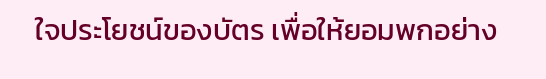ใจประโยชน์ของบัตร เพื่อให้ยอมพกอย่าง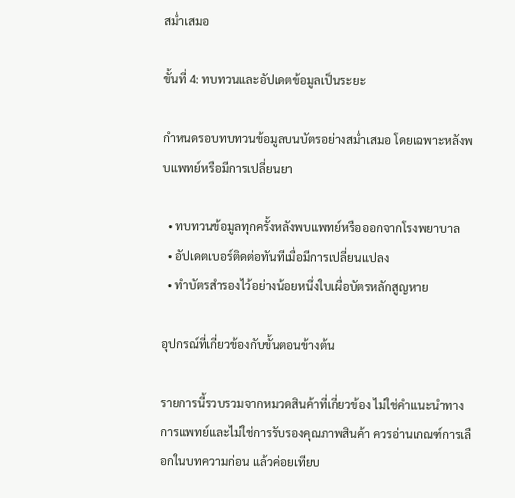สม่ำเสมอ

ขั้นที่ 4: ทบทวนและอัปเดตข้อมูลเป็นระยะ

กำหนดรอบทบทวนข้อมูลบนบัตรอย่างสม่ำเสมอ โดยเฉพาะหลังพบแพทย์หรือมีการเปลี่ยนยา

  • ทบทวนข้อมูลทุกครั้งหลังพบแพทย์หรือออกจากโรงพยาบาล
  • อัปเดตเบอร์ติดต่อทันทีเมื่อมีการเปลี่ยนแปลง
  • ทำบัตรสำรองไว้อย่างน้อยหนึ่งใบเผื่อบัตรหลักสูญหาย

อุปกรณ์ที่เกี่ยวข้องกับขั้นตอนข้างต้น

รายการนี้รวบรวมจากหมวดสินค้าที่เกี่ยวข้อง ไม่ใช่คำแนะนำทางการแพทย์และไม่ใช่การรับรองคุณภาพสินค้า ควรอ่านเกณฑ์การเลือกในบทความก่อน แล้วค่อยเทียบ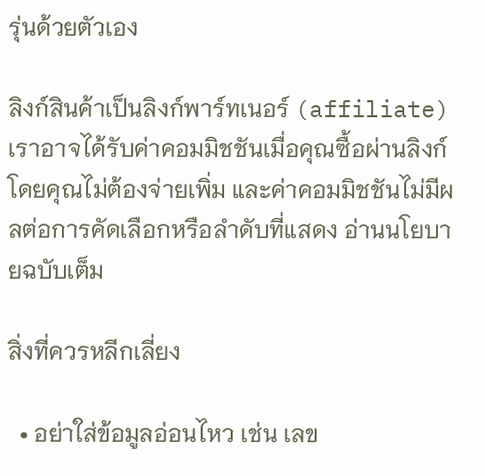รุ่นด้วยตัวเอง

ลิงก์สินค้าเป็นลิงก์พาร์ทเนอร์ (affiliate) เราอาจได้รับค่าคอมมิชชันเมื่อคุณซื้อผ่านลิงก์ โดยคุณไม่ต้องจ่ายเพิ่ม และค่าคอมมิชชันไม่มีผลต่อการคัดเลือกหรือลำดับที่แสดง อ่านนโยบายฉบับเต็ม

สิ่งที่ควรหลีกเลี่ยง

  • อย่าใส่ข้อมูลอ่อนไหว เช่น เลข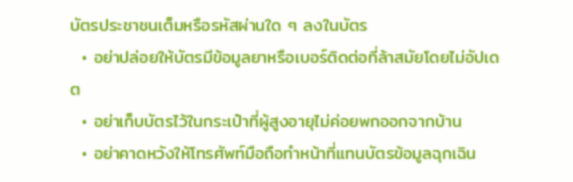บัตรประชาชนเต็มหรือรหัสผ่านใด ๆ ลงในบัตร
  • อย่าปล่อยให้บัตรมีข้อมูลยาหรือเบอร์ติดต่อที่ล้าสมัยโดยไม่อัปเดต
  • อย่าเก็บบัตรไว้ในกระเป๋าที่ผู้สูงอายุไม่ค่อยพกออกจากบ้าน
  • อย่าคาดหวังให้โทรศัพท์มือถือทำหน้าที่แทนบัตรข้อมูลฉุกเฉิน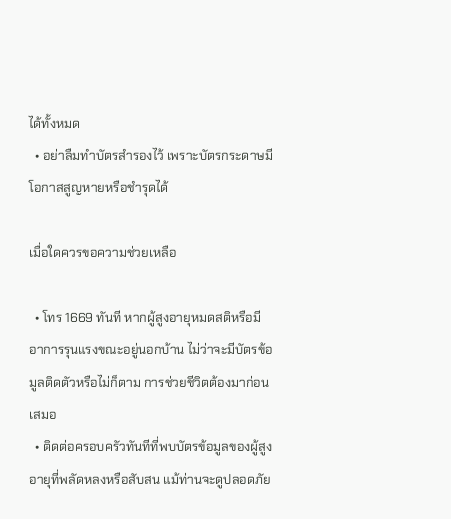ได้ทั้งหมด
  • อย่าลืมทำบัตรสำรองไว้ เพราะบัตรกระดาษมีโอกาสสูญหายหรือชำรุดได้

เมื่อใดควรขอความช่วยเหลือ

  • โทร 1669 ทันที หากผู้สูงอายุหมดสติหรือมีอาการรุนแรงขณะอยู่นอกบ้าน ไม่ว่าจะมีบัตรข้อมูลติดตัวหรือไม่ก็ตาม การช่วยชีวิตต้องมาก่อนเสมอ
  • ติดต่อครอบครัวทันทีที่พบบัตรข้อมูลของผู้สูงอายุที่พลัดหลงหรือสับสน แม้ท่านจะดูปลอดภัย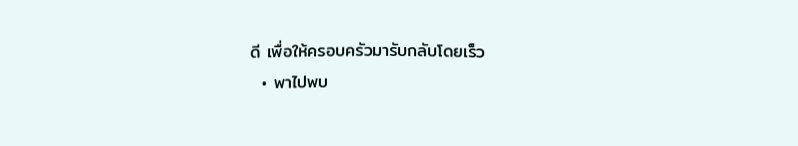ดี เพื่อให้ครอบครัวมารับกลับโดยเร็ว
  • พาไปพบ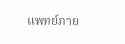แพทย์ภาย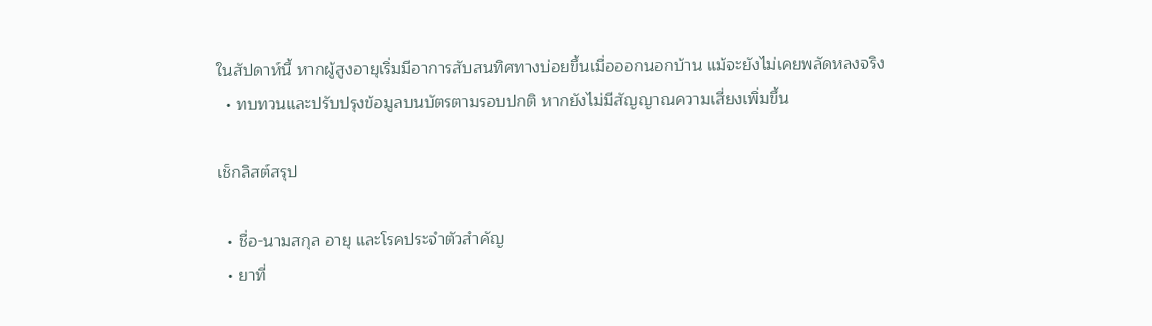ในสัปดาห์นี้ หากผู้สูงอายุเริ่มมีอาการสับสนทิศทางบ่อยขึ้นเมื่อออกนอกบ้าน แม้จะยังไม่เคยพลัดหลงจริง
  • ทบทวนและปรับปรุงข้อมูลบนบัตรตามรอบปกติ หากยังไม่มีสัญญาณความเสี่ยงเพิ่มขึ้น

เช็กลิสต์สรุป

  • ชื่อ-นามสกุล อายุ และโรคประจำตัวสำคัญ
  • ยาที่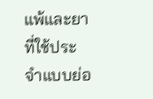แพ้และยาที่ใช้ประจำแบบย่อ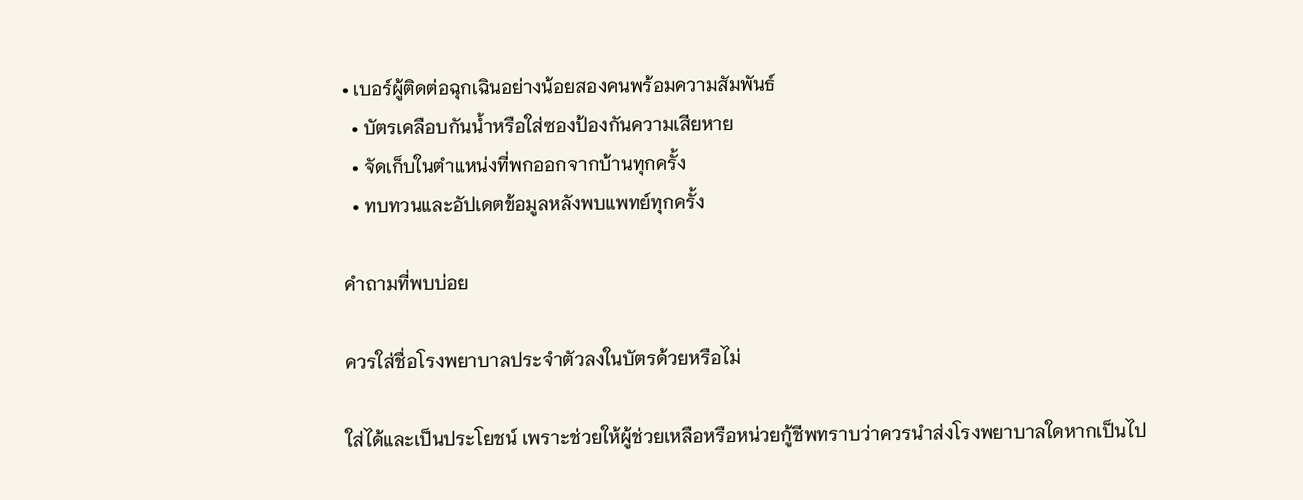• เบอร์ผู้ติดต่อฉุกเฉินอย่างน้อยสองคนพร้อมความสัมพันธ์
  • บัตรเคลือบกันน้ำหรือใส่ซองป้องกันความเสียหาย
  • จัดเก็บในตำแหน่งที่พกออกจากบ้านทุกครั้ง
  • ทบทวนและอัปเดตข้อมูลหลังพบแพทย์ทุกครั้ง

คำถามที่พบบ่อย

ควรใส่ชื่อโรงพยาบาลประจำตัวลงในบัตรด้วยหรือไม่

ใส่ได้และเป็นประโยชน์ เพราะช่วยให้ผู้ช่วยเหลือหรือหน่วยกู้ชีพทราบว่าควรนำส่งโรงพยาบาลใดหากเป็นไป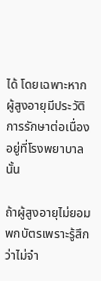ได้ โดยเฉพาะหากผู้สูงอายุมีประวัติการรักษาต่อเนื่องอยู่ที่โรงพยาบาลนั้น

ถ้าผู้สูงอายุไม่ยอมพกบัตรเพราะรู้สึกว่าไม่จำ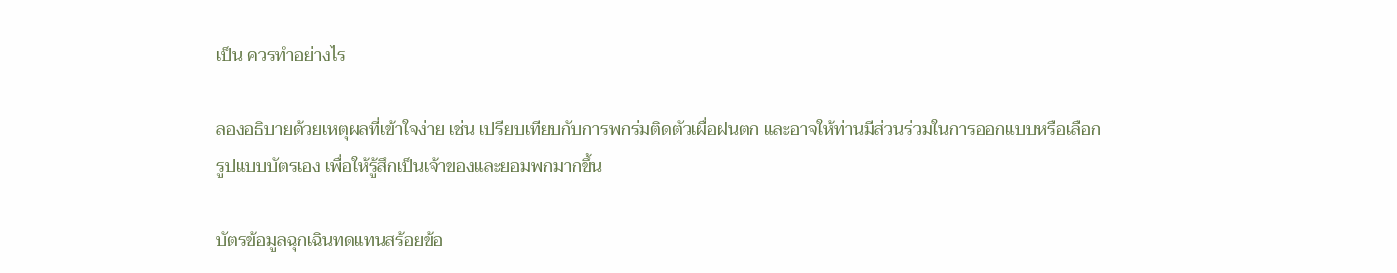เป็น ควรทำอย่างไร

ลองอธิบายด้วยเหตุผลที่เข้าใจง่าย เช่น เปรียบเทียบกับการพกร่มติดตัวเผื่อฝนตก และอาจให้ท่านมีส่วนร่วมในการออกแบบหรือเลือกรูปแบบบัตรเอง เพื่อให้รู้สึกเป็นเจ้าของและยอมพกมากขึ้น

บัตรข้อมูลฉุกเฉินทดแทนสร้อยข้อ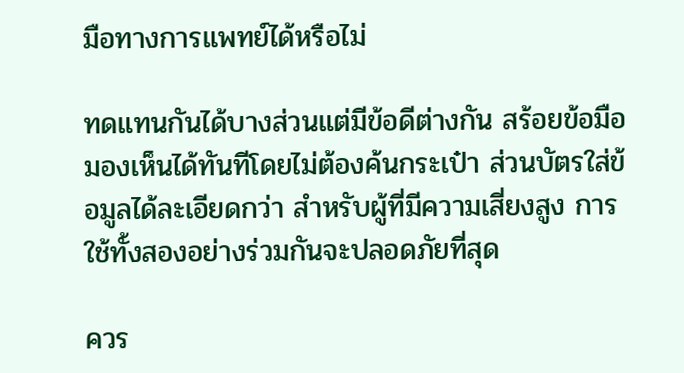มือทางการแพทย์ได้หรือไม่

ทดแทนกันได้บางส่วนแต่มีข้อดีต่างกัน สร้อยข้อมือมองเห็นได้ทันทีโดยไม่ต้องค้นกระเป๋า ส่วนบัตรใส่ข้อมูลได้ละเอียดกว่า สำหรับผู้ที่มีความเสี่ยงสูง การใช้ทั้งสองอย่างร่วมกันจะปลอดภัยที่สุด

ควร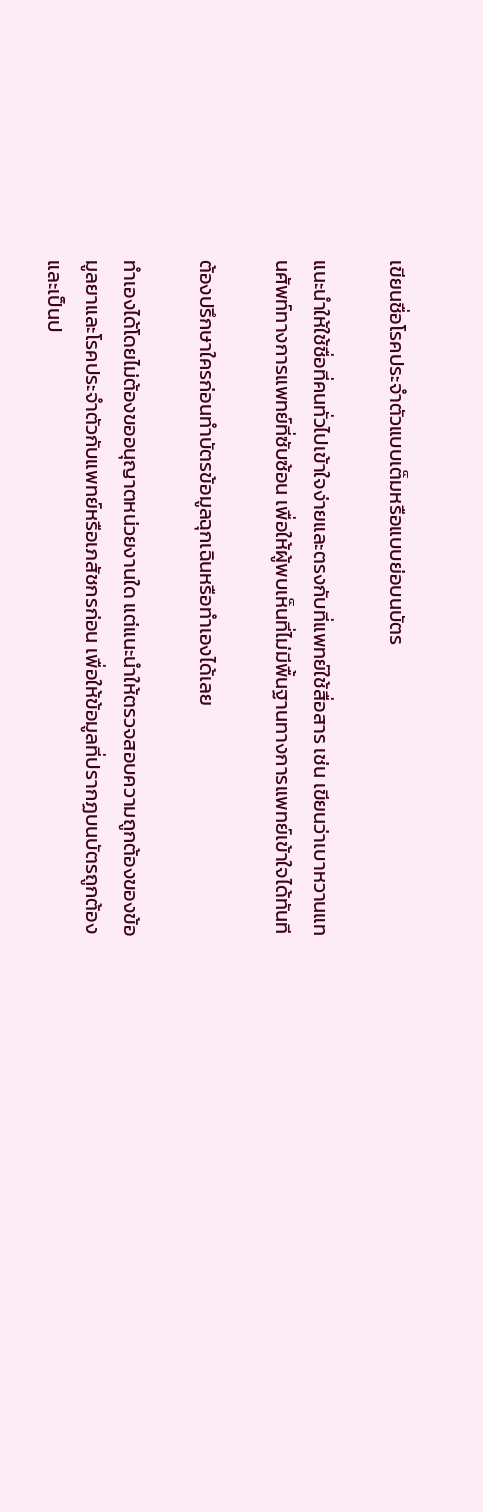เขียนชื่อโรคประจำตัวแบบเต็มหรือแบบย่อบนบัตร

แนะนำให้ใช้ชื่อที่คนทั่วไปเข้าใจง่ายและตรงกับที่แพทย์ใช้สื่อสาร เช่น เขียนว่าเบาหวานแทนศัพท์ทางการแพทย์ที่ซับซ้อน เพื่อให้ผู้พบเห็นที่ไม่มีพื้นฐานทางการแพทย์เข้าใจได้ทันที

ต้องปรึกษาใครก่อนทำบัตรข้อมูลฉุกเฉินหรือทำเองได้เลย

ทำเองได้โดยไม่ต้องขออนุญาตหน่วยงานใด แต่แนะนำให้ตรวจสอบความถูกต้องของข้อมูลยาและโรคประจำตัวกับแพทย์หรือเภสัชกรก่อน เพื่อให้ข้อมูลที่ปรากฏบนบัตรถูกต้องและเป็นป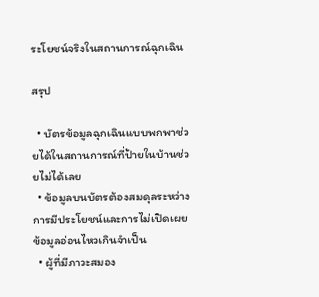ระโยชน์จริงในสถานการณ์ฉุกเฉิน

สรุป

  • บัตรข้อมูลฉุกเฉินแบบพกพาช่วยได้ในสถานการณ์ที่ป้ายในบ้านช่วยไม่ได้เลย
  • ข้อมูลบนบัตรต้องสมดุลระหว่างการมีประโยชน์และการไม่เปิดเผยข้อมูลอ่อนไหวเกินจำเป็น
  • ผู้ที่มีภาวะสมอง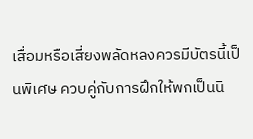เสื่อมหรือเสี่ยงพลัดหลงควรมีบัตรนี้เป็นพิเศษ ควบคู่กับการฝึกให้พกเป็นนิ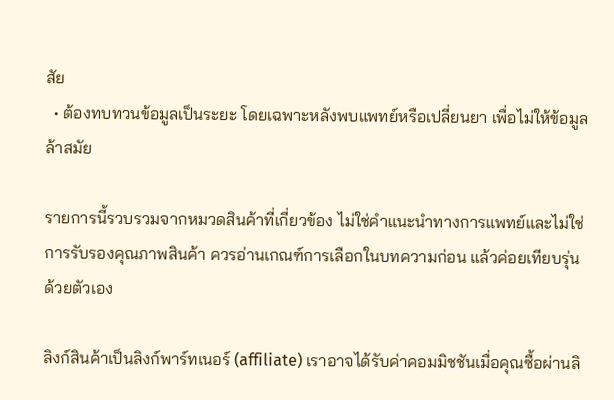สัย
  • ต้องทบทวนข้อมูลเป็นระยะ โดยเฉพาะหลังพบแพทย์หรือเปลี่ยนยา เพื่อไม่ให้ข้อมูลล้าสมัย

รายการนี้รวบรวมจากหมวดสินค้าที่เกี่ยวข้อง ไม่ใช่คำแนะนำทางการแพทย์และไม่ใช่การรับรองคุณภาพสินค้า ควรอ่านเกณฑ์การเลือกในบทความก่อน แล้วค่อยเทียบรุ่นด้วยตัวเอง

ลิงก์สินค้าเป็นลิงก์พาร์ทเนอร์ (affiliate) เราอาจได้รับค่าคอมมิชชันเมื่อคุณซื้อผ่านลิ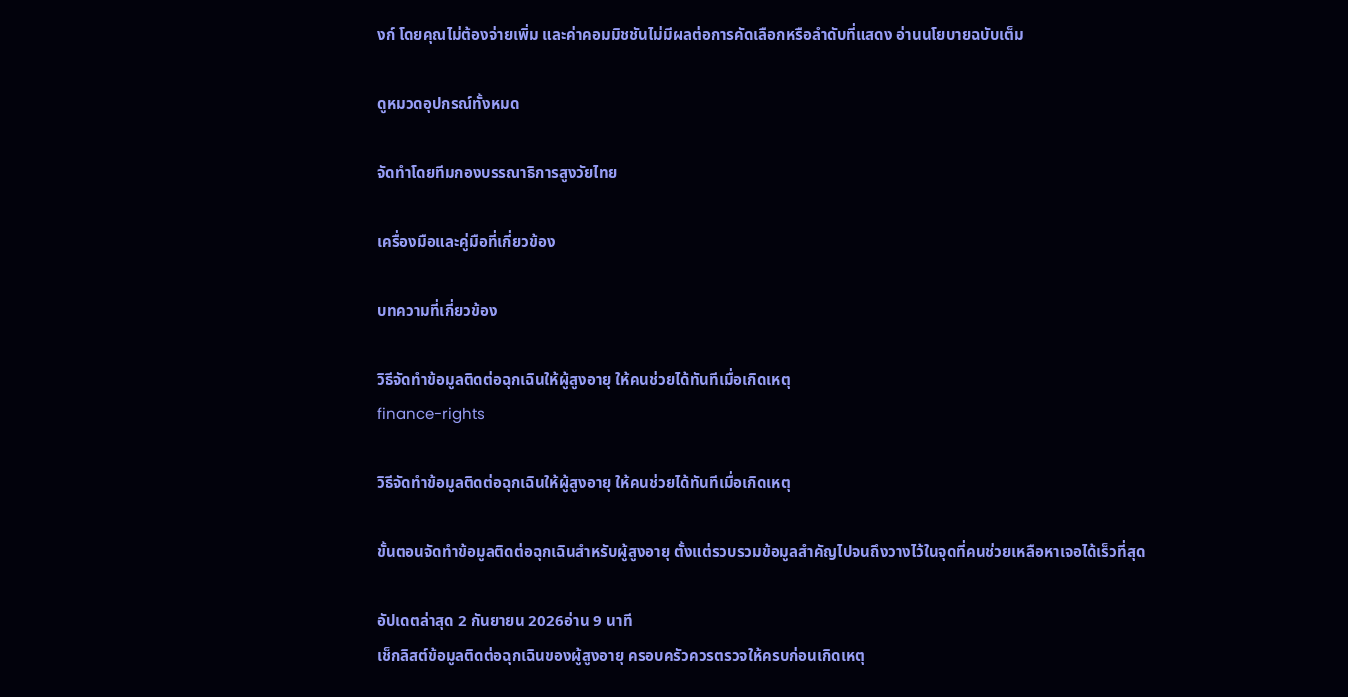งก์ โดยคุณไม่ต้องจ่ายเพิ่ม และค่าคอมมิชชันไม่มีผลต่อการคัดเลือกหรือลำดับที่แสดง อ่านนโยบายฉบับเต็ม

ดูหมวดอุปกรณ์ทั้งหมด

จัดทำโดยทีมกองบรรณาธิการสูงวัยไทย

เครื่องมือและคู่มือที่เกี่ยวข้อง

บทความที่เกี่ยวข้อง

วิธีจัดทำข้อมูลติดต่อฉุกเฉินให้ผู้สูงอายุ ให้คนช่วยได้ทันทีเมื่อเกิดเหตุ
finance-rights

วิธีจัดทำข้อมูลติดต่อฉุกเฉินให้ผู้สูงอายุ ให้คนช่วยได้ทันทีเมื่อเกิดเหตุ

ขั้นตอนจัดทำข้อมูลติดต่อฉุกเฉินสำหรับผู้สูงอายุ ตั้งแต่รวบรวมข้อมูลสำคัญไปจนถึงวางไว้ในจุดที่คนช่วยเหลือหาเจอได้เร็วที่สุด

อัปเดตล่าสุด 2 กันยายน 2026อ่าน 9 นาที
เช็กลิสต์ข้อมูลติดต่อฉุกเฉินของผู้สูงอายุ ครอบครัวควรตรวจให้ครบก่อนเกิดเหตุ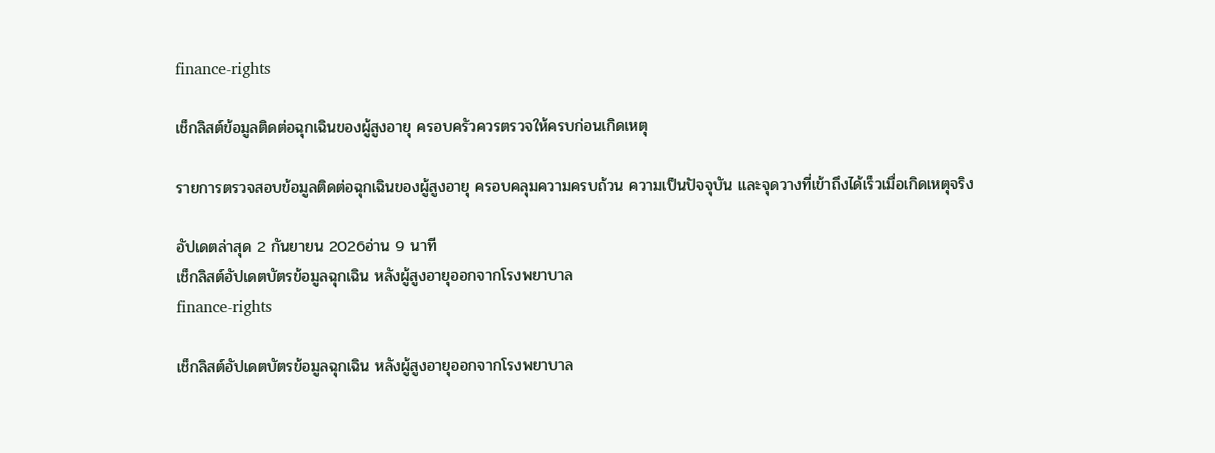finance-rights

เช็กลิสต์ข้อมูลติดต่อฉุกเฉินของผู้สูงอายุ ครอบครัวควรตรวจให้ครบก่อนเกิดเหตุ

รายการตรวจสอบข้อมูลติดต่อฉุกเฉินของผู้สูงอายุ ครอบคลุมความครบถ้วน ความเป็นปัจจุบัน และจุดวางที่เข้าถึงได้เร็วเมื่อเกิดเหตุจริง

อัปเดตล่าสุด 2 กันยายน 2026อ่าน 9 นาที
เช็กลิสต์อัปเดตบัตรข้อมูลฉุกเฉิน หลังผู้สูงอายุออกจากโรงพยาบาล
finance-rights

เช็กลิสต์อัปเดตบัตรข้อมูลฉุกเฉิน หลังผู้สูงอายุออกจากโรงพยาบาล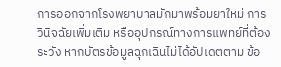การออกจากโรงพยาบาลมักมาพร้อมยาใหม่ การวินิจฉัยเพิ่มเติม หรืออุปกรณ์ทางการแพทย์ที่ต้องระวัง หากบัตรข้อมูลฉุกเฉินไม่ได้อัปเดตตาม ข้อ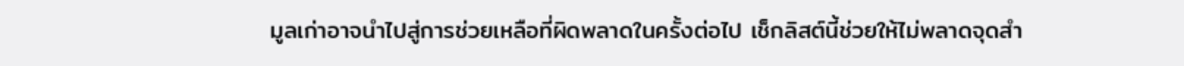มูลเก่าอาจนำไปสู่การช่วยเหลือที่ผิดพลาดในครั้งต่อไป เช็กลิสต์นี้ช่วยให้ไม่พลาดจุดสำ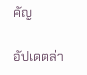คัญ

อัปเดตล่า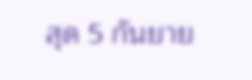สุด 5 กันยาย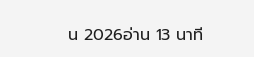น 2026อ่าน 13 นาที